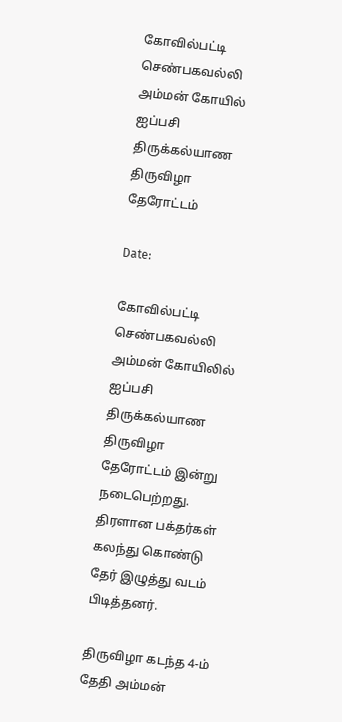கோவில்பட்டி செண்பகவல்லி அம்மன் கோயில் ஐப்பசி திருக்கல்யாண திருவிழா தேரோட்டம்

Date:

கோவில்பட்டி செண்பகவல்லி அம்மன் கோயிலில் ஐப்பசி திருக்கல்யாண திருவிழா தேரோட்டம் இன்று நடைபெற்றது. திரளான பக்தர்கள் கலந்து கொண்டு தேர் இழுத்து வடம் பிடித்தனர்.

திருவிழா கடந்த 4-ம் தேதி அம்மன்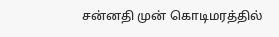சன்னதி முன் கொடிமரத்தில்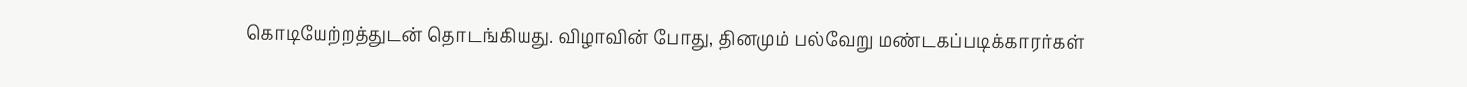கொடியேற்றத்துடன் தொடங்கியது. விழாவின் போது, தினமும் பல்வேறு மண்டகப்படிக்காரர்கள்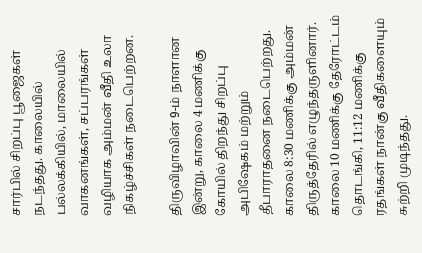சார்பில் சிறப்பு பூஜைகள் நடந்தது. காலையில் பல்லக்கியில், மாலையில் வாகனங்கள், சப்பரங்கள் வழியாக அம்மன் வீதி உலா நிகழ்ச்சிகள் நடைபெற்றன.

திருவிழாவின் 9-ம் நாளான இன்று, காலை 4 மணிக்கு கோயில் திறந்து சிறப்பு அபிஷேகம் மற்றும் தீபாராதனை நடைபெற்றது. காலை 8:30 மணிக்கு அம்மன் திருத்தேரில் எழுந்தருளினார். காலை 10 மணிக்கு தேரோட்டம் தொடங்கி, 11:12 மணிக்கு ரதங்கள் நான்கு வீதிகளையும் சுற்றி முடிந்தது.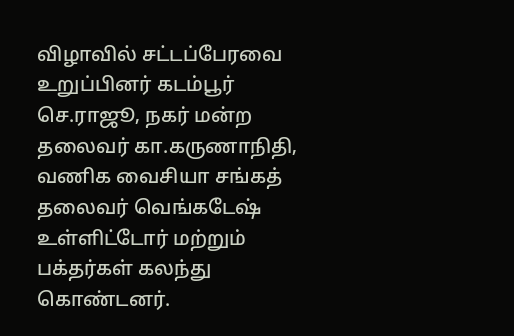விழாவில் சட்டப்பேரவை உறுப்பினர் கடம்பூர் செ.ராஜூ, நகர் மன்ற தலைவர் கா.கருணாநிதி, வணிக வைசியா சங்கத் தலைவர் வெங்கடேஷ் உள்ளிட்டோர் மற்றும் பக்தர்கள் கலந்து கொண்டனர்.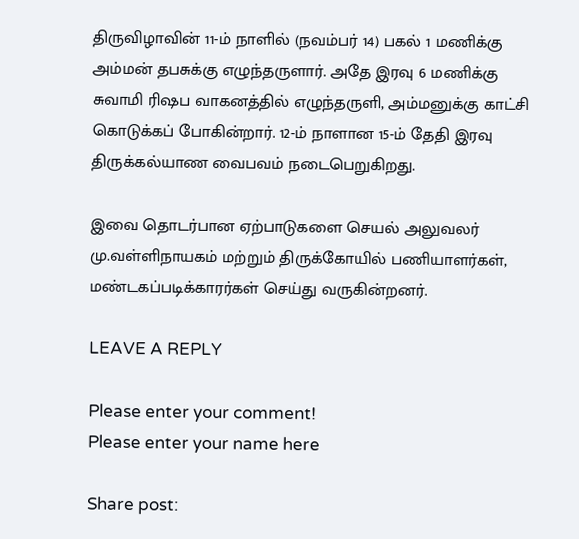திருவிழாவின் 11-ம் நாளில் (நவம்பர் 14) பகல் 1 மணிக்கு அம்மன் தபசுக்கு எழுந்தருளார். அதே இரவு 6 மணிக்கு சுவாமி ரிஷப வாகனத்தில் எழுந்தருளி, அம்மனுக்கு காட்சி கொடுக்கப் போகின்றார். 12-ம் நாளான 15-ம் தேதி இரவு திருக்கல்யாண வைபவம் நடைபெறுகிறது.

இவை தொடர்பான ஏற்பாடுகளை செயல் அலுவலர் மு.வள்ளிநாயகம் மற்றும் திருக்கோயில் பணியாளர்கள், மண்டகப்படிக்காரர்கள் செய்து வருகின்றனர்.

LEAVE A REPLY

Please enter your comment!
Please enter your name here

Share post: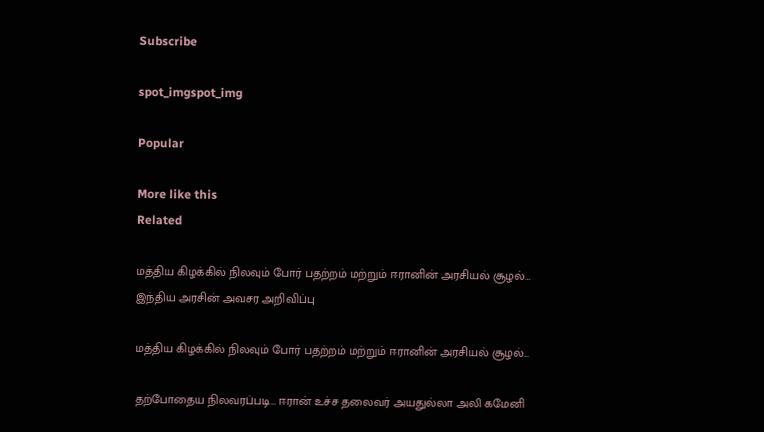Subscribe

spot_imgspot_img

Popular

More like this
Related

மத்திய கிழக்கில் நிலவும் போர் பதற்றம் மற்றும் ஈரானின் அரசியல் சூழல்… இந்திய அரசின் அவசர அறிவிப்பு

மத்திய கிழக்கில் நிலவும் போர் பதற்றம் மற்றும் ஈரானின் அரசியல் சூழல்...

தற்போதைய நிலவரப்படி… ஈரான் உச்ச தலைவர் அயதுல்லா அலி கமேனி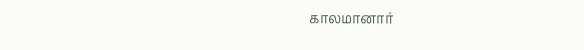காலமானார்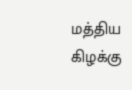மத்திய கிழக்கு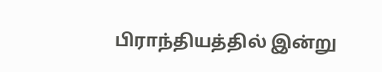பிராந்தியத்தில் இன்று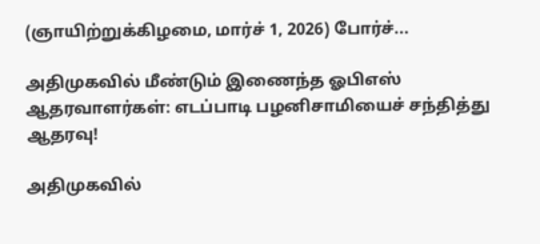(ஞாயிற்றுக்கிழமை, மார்ச் 1, 2026) போர்ச்...

அதிமுகவில் மீண்டும் இணைந்த ஓபிஎஸ் ஆதரவாளர்கள்: எடப்பாடி பழனிசாமியைச் சந்தித்து ஆதரவு!

அதிமுகவில்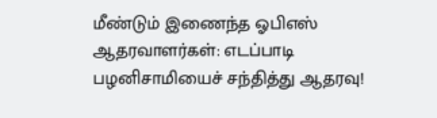மீண்டும் இணைந்த ஓபிஎஸ் ஆதரவாளர்கள்: எடப்பாடி பழனிசாமியைச் சந்தித்து ஆதரவு!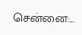சென்னை:...